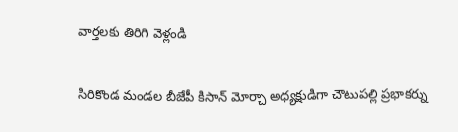వార్తలకు తిరిగి వెళ్లండి

సిరికొండ మండల బీజేపీ కిసాన్ మోర్చా అధ్యక్షుడిగా చౌటుపల్లి ప్రభాకర్ను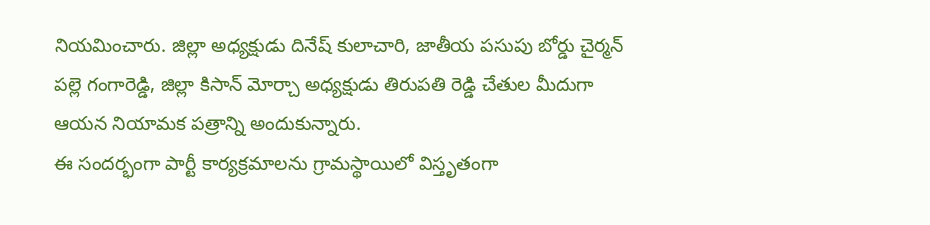నియమించారు. జిల్లా అధ్యక్షుడు దినేష్ కులాచారి, జాతీయ పసుపు బోర్డు చైర్మన్ పల్లె గంగారెడ్డి, జిల్లా కిసాన్ మోర్చా అధ్యక్షుడు తిరుపతి రెడ్డి చేతుల మీదుగా ఆయన నియామక పత్రాన్ని అందుకున్నారు.
ఈ సందర్భంగా పార్టీ కార్యక్రమాలను గ్రామస్థాయిలో విస్తృతంగా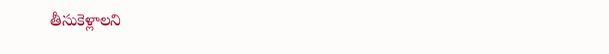తీసుకెళ్లాలని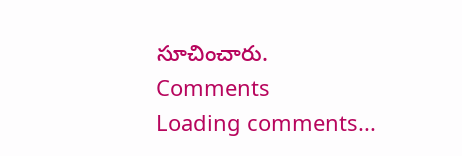సూచించారు.
Comments
Loading comments...